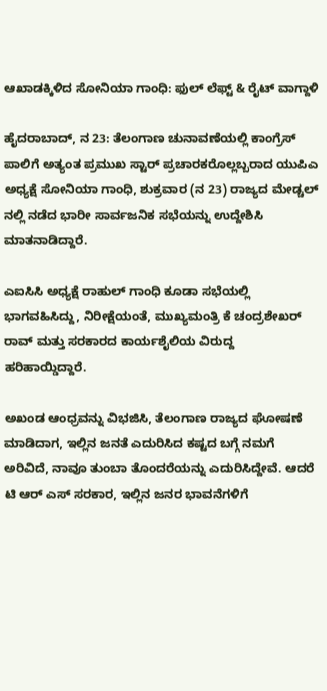ಆಖಾಡಕ್ಕಿಳಿದ ಸೋನಿಯಾ ಗಾಂಧಿ: ಫುಲ್ ಲೆಫ್ಟ್ & ರೈಟ್ ವಾಗ್ದಾಳಿ

ಹೈದರಾಬಾದ್, ನ 23: ತೆಲಂಗಾಣ ಚುನಾವಣೆಯಲ್ಲಿ ಕಾಂಗ್ರೆಸ್ ಪಾಲಿಗೆ ಅತ್ಯಂತ ಪ್ರಮುಖ ಸ್ಟಾರ್ ಪ್ರಚಾರಕರೊಲ್ಲಬ್ಬರಾದ ಯುಪಿಎ ಅಧ್ಯಕ್ಷೆ ಸೋನಿಯಾ ಗಾಂಧಿ, ಶುಕ್ರವಾರ (ನ 23) ರಾಜ್ಯದ ಮೇಡ್ಚಲ್ ನಲ್ಲಿ ನಡೆದ ಭಾರೀ ಸಾರ್ವಜನಿಕ ಸಭೆಯನ್ನು ಉದ್ದೇಶಿಸಿ ಮಾತನಾಡಿದ್ದಾರೆ.

ಎಐಸಿಸಿ ಅಧ್ಯಕ್ಷೆ ರಾಹುಲ್ ಗಾಂಧಿ ಕೂಡಾ ಸಭೆಯಲ್ಲಿ ಭಾಗವಹಿಸಿದ್ದು, ನಿರೀಕ್ಷೆಯಂತೆ, ಮುಖ್ಯಮಂತ್ರಿ ಕೆ ಚಂದ್ರಶೇಖರ್ ರಾವ್ ಮತ್ತು ಸರಕಾರದ ಕಾರ್ಯಶೈಲಿಯ ವಿರುದ್ದ ಹರಿಹಾಯ್ಡಿದ್ದಾರೆ.

ಅಖಂಡ ಆಂಧ್ರವನ್ನು ವಿಭಜಿಸಿ, ತೆಲಂಗಾಣ ರಾಜ್ಯದ ಘೋಷಣೆ ಮಾಡಿದಾಗ, ಇಲ್ಲಿನ ಜನತೆ ಎದುರಿಸಿದ ಕಷ್ಟದ ಬಗ್ಗೆ ನಮಗೆ ಅರಿವಿದೆ, ನಾವೂ ತುಂಬಾ ತೊಂದರೆಯನ್ನು ಎದುರಿಸಿದ್ದೇವೆ. ಆದರೆ ಟಿ ಆರ್ ಎಸ್ ಸರಕಾರ, ಇಲ್ಲಿನ ಜನರ ಭಾವನೆಗಳಿಗೆ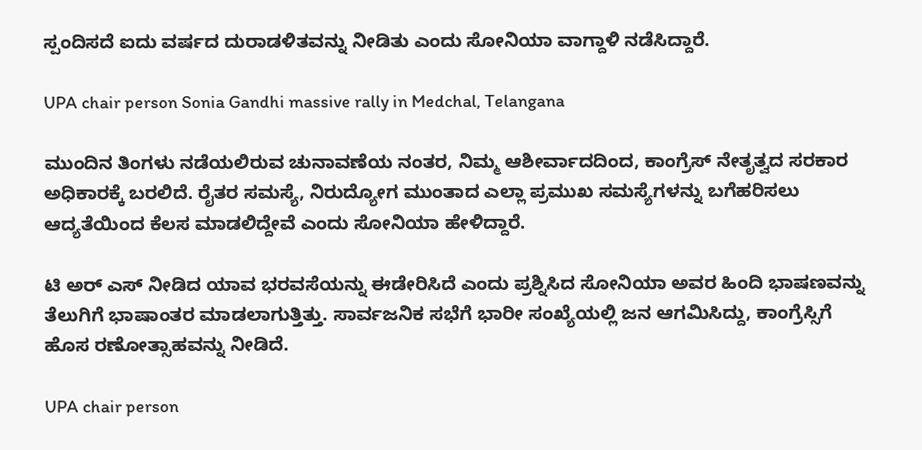ಸ್ಪಂದಿಸದೆ ಐದು ವರ್ಷದ ದುರಾಡಳಿತವನ್ನು ನೀಡಿತು ಎಂದು ಸೋನಿಯಾ ವಾಗ್ದಾಳಿ ನಡೆಸಿದ್ದಾರೆ.

UPA chair person Sonia Gandhi massive rally in Medchal, Telangana

ಮುಂದಿನ ತಿಂಗಳು ನಡೆಯಲಿರುವ ಚುನಾವಣೆಯ ನಂತರ, ನಿಮ್ಮ ಆಶೀರ್ವಾದದಿಂದ, ಕಾಂಗ್ರೆಸ್ ನೇತೃತ್ವದ ಸರಕಾರ ಅಧಿಕಾರಕ್ಕೆ ಬರಲಿದೆ. ರೈತರ ಸಮಸ್ಯೆ, ನಿರುದ್ಯೋಗ ಮುಂತಾದ ಎಲ್ಲಾ ಪ್ರಮುಖ ಸಮಸ್ಯೆಗಳನ್ನು ಬಗೆಹರಿಸಲು ಆದ್ಯತೆಯಿಂದ ಕೆಲಸ ಮಾಡಲಿದ್ದೇವೆ ಎಂದು ಸೋನಿಯಾ ಹೇಳಿದ್ದಾರೆ.

ಟಿ ಅರ್ ಎಸ್ ನೀಡಿದ ಯಾವ ಭರವಸೆಯನ್ನು ಈಡೇರಿಸಿದೆ ಎಂದು ಪ್ರಶ್ನಿಸಿದ ಸೋನಿಯಾ ಅವರ ಹಿಂದಿ ಭಾಷಣವನ್ನು ತೆಲುಗಿಗೆ ಭಾಷಾಂತರ ಮಾಡಲಾಗುತ್ತಿತ್ತು. ಸಾರ್ವಜನಿಕ ಸಭೆಗೆ ಭಾರೀ ಸಂಖ್ಯೆಯಲ್ಲಿ ಜನ ಆಗಮಿಸಿದ್ದು, ಕಾಂಗ್ರೆಸ್ಸಿಗೆ ಹೊಸ ರಣೋತ್ಸಾಹವನ್ನು ನೀಡಿದೆ.

UPA chair person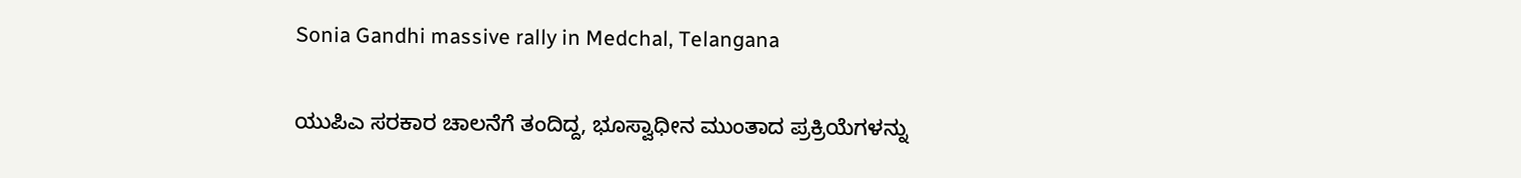Sonia Gandhi massive rally in Medchal, Telangana

ಯುಪಿಎ ಸರಕಾರ ಚಾಲನೆಗೆ ತಂದಿದ್ದ, ಭೂಸ್ವಾಧೀನ ಮುಂತಾದ ಪ್ರಕ್ರಿಯೆಗಳನ್ನು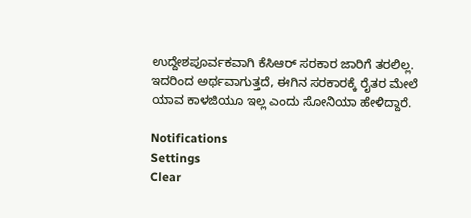ಉದ್ದೇಶಪೂರ್ವಕವಾಗಿ ಕೆಸಿಆರ್ ಸರಕಾರ ಜಾರಿಗೆ ತರಲಿಲ್ಲ. ಇದರಿಂದ ಅರ್ಥವಾಗುತ್ತದೆ, ಈಗಿನ ಸರಕಾರಕ್ಕೆ ರೈತರ ಮೇಲೆ ಯಾವ ಕಾಳಜಿಯೂ ಇಲ್ಲ ಎಂದು ಸೋನಿಯಾ ಹೇಳಿದ್ದಾರೆ.

Notifications
Settings
Clear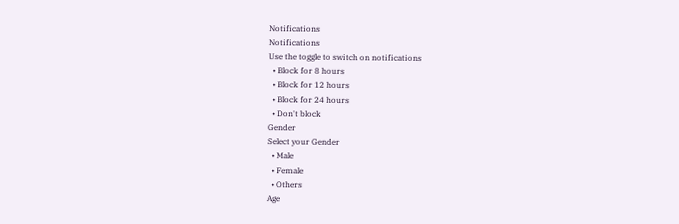Notifications
Notifications
Use the toggle to switch on notifications
  • Block for 8 hours
  • Block for 12 hours
  • Block for 24 hours
  • Don't block
Gender
Select your Gender
  • Male
  • Female
  • Others
Age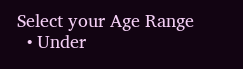Select your Age Range
  • Under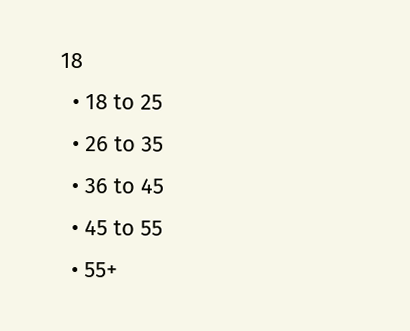18
  • 18 to 25
  • 26 to 35
  • 36 to 45
  • 45 to 55
  • 55+